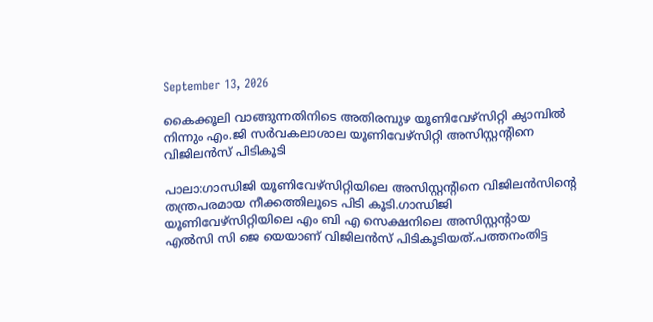September 13, 2026

കൈക്കൂലി വാങ്ങുന്നതിനിടെ അതിരമ്പുഴ യൂണിവേഴ്‌സിറ്റി ക്യാമ്പിൽ നിന്നും എം.ജി സർവകലാശാല യൂണിവേഴ്‌സിറ്റി അസിസ്റ്റന്റിനെ വിജിലൻസ് പിടികൂടി

പാലാ:ഗാന്ധിജി യൂണിവേഴ്‌സിറ്റിയിലെ അസിസ്റ്റന്റിനെ വിജിലൻസിന്റെ തന്ത്രപരമായ നീക്കത്തിലൂടെ പിടി കൂടി.ഗാന്ധിജി യൂണിവേഴ്‌സിറ്റിയിലെ എം ബി എ സെക്ഷനിലെ അസിസ്റ്റന്റായ  എൽസി സി ജെ യെയാണ് വിജിലൻസ് പിടികൂടിയത്.പത്തനംതിട്ട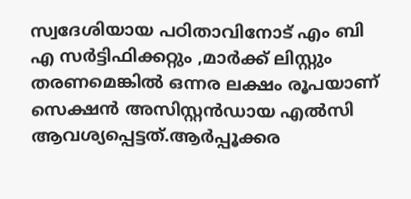സ്വദേശിയായ പഠിതാവിനോട് എം ബി എ സർട്ടിഫിക്കറ്റും ,മാർക്ക് ലിസ്റ്റും തരണമെങ്കിൽ ഒന്നര ലക്ഷം രൂപയാണ് സെക്ഷൻ അസിസ്റ്റൻഡായ എൽസി ആവശ്യപ്പെട്ടത്.ആർപ്പൂക്കര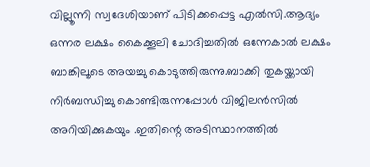വില്ലൂന്നി സ്വദേശിയാണ് പിടിക്കപ്പെട്ട എൽസി.ആദ്യം ഒന്നര ലക്ഷം കൈക്കൂലി ചോദിച്ചതിൽ ഒന്നേകാൽ ലക്ഷം ബാങ്കിലൂടെ അയച്ചു കൊടുത്തിരുന്നു.ബാക്കി തുകയ്ക്കായി നിർബന്ധിച്ചു കൊണ്ടിരുന്നപ്പോൾ വിജിലൻസിൽ അറിയിക്കുകയും .ഇതിന്റെ അടിസ്ഥാനത്തിൽ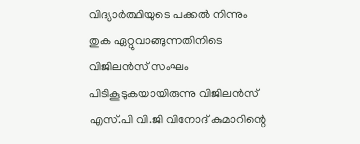വിദ്യാർത്ഥിയുടെ പക്കൽ നിന്നും തുക ഏറ്റുവാങ്ങുന്നതിനിടെ വിജിലൻസ് സംഘം പിടികൂടുകയായിരുന്നു വിജിലൻസ് എസ്.പി വി.ജി വിനോദ് കുമാറിന്റെ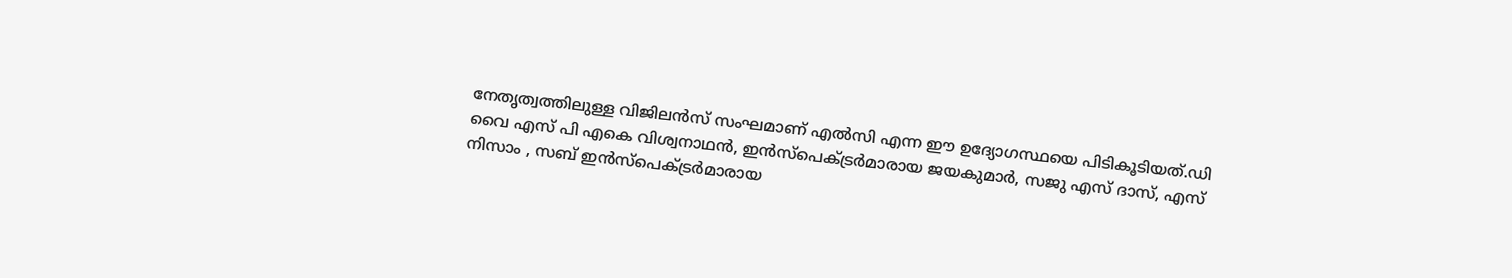നേതൃത്വത്തിലുള്ള വിജിലൻസ് സംഘമാണ് എൽസി എന്ന ഈ ഉദ്യോഗസ്ഥയെ പിടികൂടിയത്.ഡി വൈ എസ് പി എകെ വിശ്വനാഥൻ, ഇൻസ്പെക്ട്രർമാരായ ജയകുമാർ, സജു എസ് ദാസ്, എസ് നിസാം , സബ് ഇൻസ്പെക്ട്രർമാരായ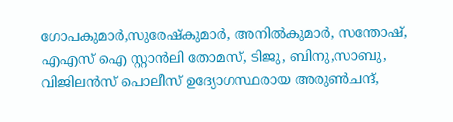ഗോപകുമാർ,സുരേഷ്കുമാർ, അനിൽകുമാർ, സന്തോഷ്, എഎസ് ഐ സ്റ്റാൻലി തോമസ്, ടിജു, ബിനു,സാബു, വിജിലൻസ് പൊലീസ് ഉദ്യോഗസ്ഥരായ അരുൺചന്ദ്,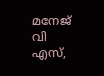മനേജ് വി എസ്,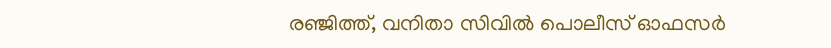രഞ്ജിത്ത്, വനിതാ സിവിൽ പൊലീസ് ഓഫസർ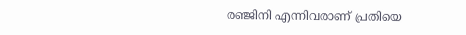രഞ്ജിനി എന്നിവരാണ് പ്രതിയെ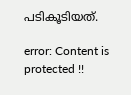പടികൂടിയത്.

error: Content is protected !!